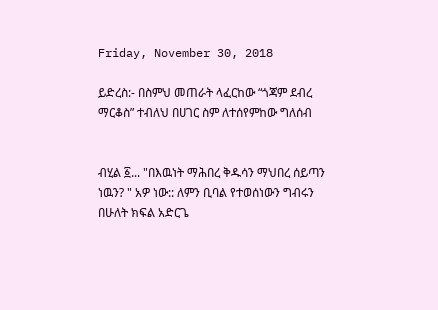Friday, November 30, 2018

ይድረስ:- በስምህ መጠራት ላፈርከው “ጎጃም ደብረ ማርቆስ” ተብለህ በሀገር ስም ለተሰየምከው ግለሰብ


ብሂል ፩... "በእዉነት ማሕበረ ቅዱሳን ማህበረ ሰይጣን ነዉን? " አዎ ነው:: ለምን ቢባል የተወሰነውን ግብሩን በሁለት ክፍል አድርጌ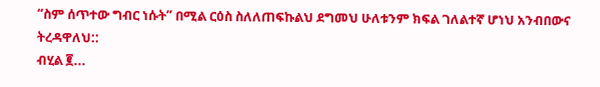“ስም ሰጥተው ግብር ነሱት” በሚል ርዕስ ስለለጠፍኩልህ ደግመህ ሁለቱንም ክፍል ገለልተኛ ሆነህ አንብበውና ትረዳዋለህ::
ብሂል ፪...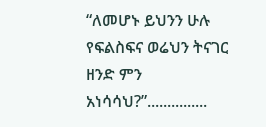“ለመሆኑ ይህንን ሁሉ የፍልስፍና ወሬህን ትናገር ዘንድ ምን አነሳሳህ?”...............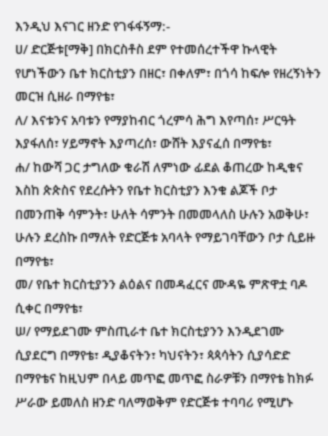እንዲህ እናገር ዘንድ የገፋፋኝማ:-
ሀ/ ድርጅቱ[ማቅ] በክርስቶስ ደም የተመሰረተችዋ ኩላዊት የሆነችውን ቤተ ክርስቲያን በዘር፣ በቀለም፣ በጎሳ ከፍሎ የዘረኝነትን መርዝ ሲዘራ በማየቴ፣
ለ/ እናቱንና አባቱን የማያከብር ጎረምሳ ሕግ እየጣሰ፣ ሥርዓት እያፋለሰ፣ ሃይማኖት እያጣረሰ፣ ውሸት እያናፈሰ በማየቴ፣
ሐ/ ከውሻ ጋር ታግለው ቁራሽ ለምነው ፊደል ቆጠረው ከዲቁና እስከ ጵጵስና የደረሱትን የቤተ ክርስቲያን እንቁ ልጆች ቦታ በመንጠቅ ሳምንት፣ ሁለት ሳምንት በመመላለስ ሁሉን አወቅሁ፣ ሁሉን ደረስኩ በማለት የድርጅቱ አባላት የማይገባቸውን ቦታ ሲይዙ በማየቴ፣
መ/ የቤተ ክርስቲያንን ልዕልና በመዳፈርና ሙዳዬ ምጽዋቷ ባዶ ሲቀር በማየቴ፣
ሠ/ የማይደገሙ ምስጢራተ ቤተ ክርስቲያንን እንዲደገሙ ሲያደርግ በማየቴ፣ ዲያቆናትን፣ ካህናትን፣ ጳጳሳትን ሲያሳድድ በማየቴና ከዚህም በላይ መጥፎ መጥፎ ስራዎቹን በማየቴ ከክፉ ሥራው ይመለስ ዘንድ ባለማወቅም የድርጅቱ ተባባሪ የሚሆኑ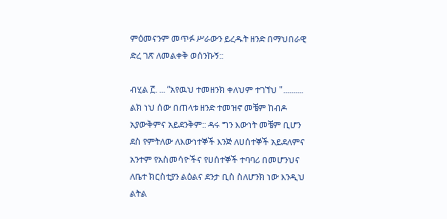ምዕመናንም መጥፉ ሥራውን ይረዱት ዘንድ በማህበራዊ ድረ ገጽ ለመልቀቅ ወሰንኩኝ::

ብሂል ፫. ... “አየዉህ ተመዘንክ ቀለህም ተገኘህ ".......... ልክ ነህ ሰው በጠላቱ ዘንድ ተመዝኖ መቼም ከብዶ አያውቅምና አይደንቅም:: ዳሩ ግን እውነት መቼም ቢሆን ደስ የምትለው ለእውነተኞች እንጅ ለሀሰተኞች አይደለምና አንተም የአስመሳዮችና የሀሰተኞች ተባባሪ በመሆንህና ለቤተ ክርስቲያን ልዕልና ደንታ ቢስ ስለሆንክ ነው እንዲህ ልትል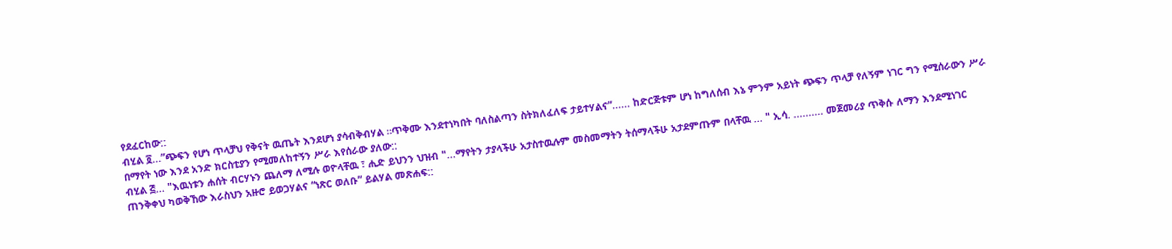የደፈርከው::
ብሂል ፬...”ጭፍን የሆነ ጥላቻህ የቅናት ዉጤት እንደሆነ ያሳብቅብሃል ።ጥቅሙ እንደተነካበት ባለስልጣን ስትክለፈለፍ ታይተሃልና”...... ከድርጅቱም ሆነ ከግለሰብ እኔ ምንም አይነት ጭፍን ጥላቻ የለኝም ነገር ግን የሚሰራውን ሥራ በማየት ነው እንደ አንድ ክርስቲያን የሚመለከተኝን ሥራ እየሰራው ያለው::
ብሂል ፭... "እዉነቱን ሐሰት ብርሃኑን ጨለማ ለሚሉ ወዮላቸዉ ፣ ሒድ ይህንን ህዝብ "...ማየትን ታያላችሁ አታስተዉሉም መስመማትን ትሰማላችሁ አታደምጡም በላቸዉ ... " ኢሳ. .......... መጀመሪያ ጥቅሱ ለማን እንደሚነገር ጠንቅቀህ ካወቅኸው እራስህን አዙሮ ይወጋሃልና “ነጽር ወለቡ” ይልሃል መጽሐፍ::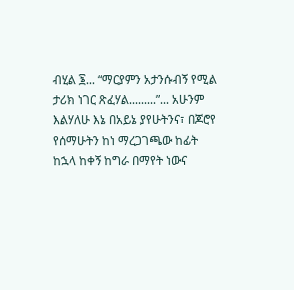ብሂል ፮... “ማርያምን አታንሱብኝ የሚል ታሪክ ነገር ጽፈሃል.........”... አሁንም እልሃለሁ እኔ በአይኔ ያየሁትንና፣ በጆሮየ የሰማሁትን ከነ ማረጋገጫው ከፊት ከኋላ ከቀኝ ከግራ በማየት ነውና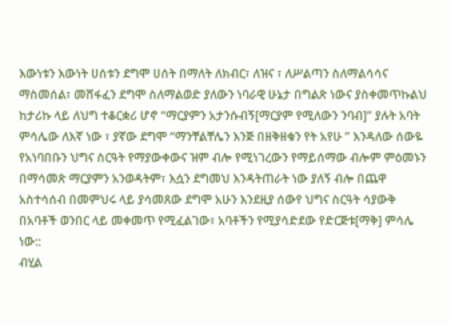እውነቱን እውነት ሀሰቱን ደግሞ ሀሰት በማለት ለክብር፣ ለዝና ፣ ለሥልጣን ስለማልሳሳና ማስመሰል፣ መሸፋፈን ደግሞ ስለማልወድ ያለውን ነባራዊ ሁኔታ በግልጽ ነውና ያስቀመጥኩልህ ከታሪኩ ላይ ለህግ ተቆርቋሪ ሆኖ “ማርያምን አታንሱብኝ[ማርያም የሚለውን ንባብ]” ያሉት አባት ምሳሌው ለእኛ ነው ፣ ያኛው ደግሞ “ማንቸልቸሌን እንጅ በዘቅዘቁን የት አየሁ ” እንዳለው ሰውዬ የአነባበቡን ህግና ስርዓት የማያውቀውና ዝም ብሎ የሚነገረውን የማይሰማው ብሎም ምዕመኑን በማሳመጽ ማርያምን አንወዳትም፣ እሷን ደግመህ እንዳትጠራት ነው ያለኝ ብሎ በጨዋ አስተሳሰብ በመምህሩ ላይ ያሳመጸው ደግሞ አሁን እንደዚያ ሰውየ ህግና ስርዓት ሳያውቅ በአባቶች ወንበር ላይ መቀመጥ የሚፈልገው፣ አባቶችን የሚያሳድደው የድርጅቱ[ማቅ] ምሳሌ ነው::
ብሂል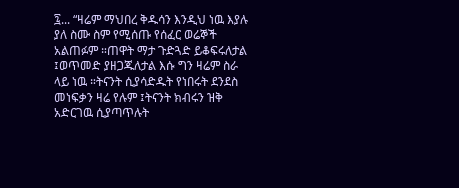፯... “ዛሬም ማህበረ ቅዱሳን እንዲህ ነዉ እያሉ ያለ ስሙ ስም የሚሰጡ የሰፈር ወሬኞች አልጠፉም ።ጠዋት ማታ ጉድጓድ ይቆፍሩለታል ፤ወጥመድ ያዘጋጁለታል እሱ ግን ዛሬም ስራ ላይ ነዉ ።ትናንት ሲያሳድዱት የነበሩት ደንደስ መነፍቃን ዛሬ የሉም ፤ትናንት ክብሩን ዝቅ አድርገዉ ሲያጣጥሉት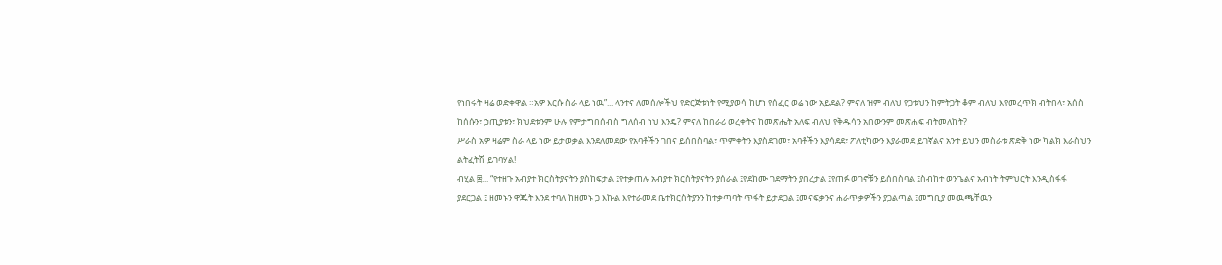የነበሩት ዛሬ ወድቀዋል ።አዎ እርሱ ስራ ላይ ነዉ”... ላንተና ለመሰሎችህ የድርጅቱነት የሚያወሳ ከሆነ የሰፈር ወሬ ነው አይደል? ምናለ ዝም ብለህ የጋቱህን ከምትጋት ቆም ብለህ እየመረጥክ ብትበላ፣ አሰስ ከሰሱን፣ ኃጢያቱን፣ ክህደቱንም ሁሉ የምታግበሰብስ ግለሰብ ነህ እንዴ? ምናለ ከበራሪ ወረቀትና ከመጽሔት አለፍ ብለህ የቅዱሳን አበውንም መጽሐፍ ብትመለከት?
ሥራስ አዎ ዛሬም ስራ ላይ ነው ይታወቃል እንደለመደው የአባቶችን ገበና ይሰበስባል፣ ጥምቀትን እያስደገመ፣ አባቶችን እያሳደደ፣ ፖለቲካውን እያራመደ ይገኛልና አንተ ይህን መስራቱ ጽድቅ ነው ካልክ እራስህን ልትፈትሽ ይገባሃል!
ብሂል ፰... “የተዘጉ አብያተ ክርስትያናትን ያስከፍታል ፤የተቃጠሉ አብያተ ክርስትያናትን ያሰራል ፤የደከሙ ገደማትን ያበረታል ፤የጠፉ ወገኖቹን ይሰበስባል ፤ስብከተ ወንጌልና አብነት ትምህርት እንዲስፋፋ ያደርጋል ፤ ዘመኑን ዋጁት እንደ ተባለ ከዘመኑ ጋ እኩል እየተራመደ ቤተክርስትያንን ከተቃጣባት ጥፋት ይታደጋል ፤መናፍቃንና ሐራጥቃዎችን ያጋልጣል ፤መግቢያ መዉጫቸዉን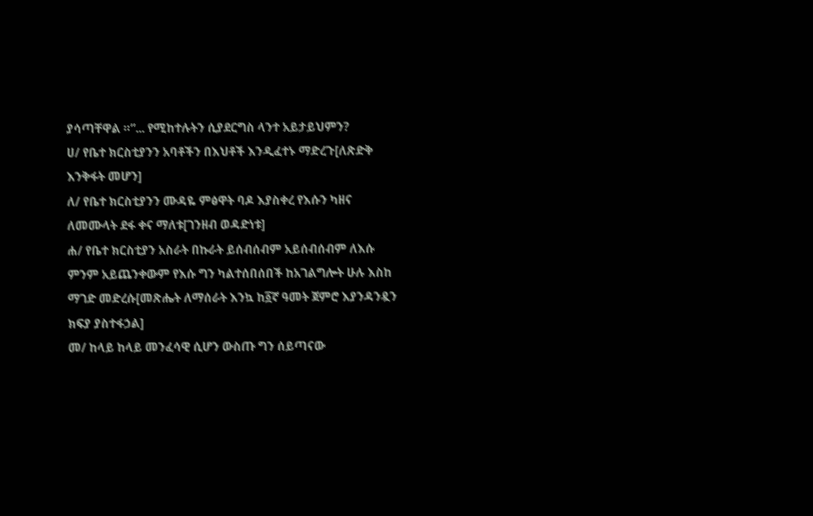ያሳጣቸዋል ።”... የሚከተሉትን ሲያደርግስ ላንተ አይታይህምን?
ሀ/ የቤተ ክርስቲያንን አባቶችን በእህቶች እንዲፈተኑ ማድረጉ[ለጽድቅ እንቅፋት መሆን]
ለ/ የቤተ ክርስቲያንን ሙዳዬ ምፅዋት ባዶ እያስቀረ የእሱን ካዘና ለመሙላት ደፋ ቀና ማለቱ[ገንዘብ ወዳድነቱ]
ሐ/ የቤተ ክርስቲያን አስራት በኩራት ይሰብሰብም አይሰብሰብም ለእሱ ምንም አይጨንቀውም የእሱ ግን ካልተሰበሰበች ከአገልግሎት ሁሉ እስከ ማገድ መድረሱ[መጽሔት ለማሰራት እንኳ ከ፩ኛ ዓመት ጀምሮ እያንዳንዷን ክፍያ ያስተፋኃል]
መ/ ከላይ ከላይ መንፈሳዊ ሲሆን ውስጡ ግን ሰይጣናው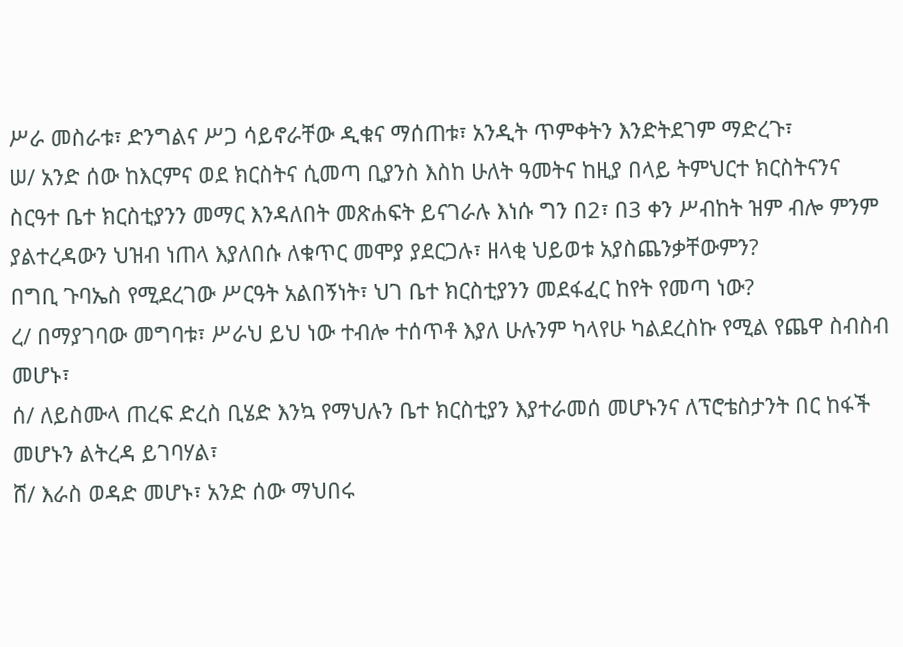ሥራ መስራቱ፣ ድንግልና ሥጋ ሳይኖራቸው ዲቁና ማሰጠቱ፣ አንዲት ጥምቀትን እንድትደገም ማድረጉ፣
ሠ/ አንድ ሰው ከእርምና ወደ ክርስትና ሲመጣ ቢያንስ እስከ ሁለት ዓመትና ከዚያ በላይ ትምህርተ ክርስትናንና ስርዓተ ቤተ ክርስቲያንን መማር እንዳለበት መጽሐፍት ይናገራሉ እነሱ ግን በ2፣ በ3 ቀን ሥብከት ዝም ብሎ ምንም ያልተረዳውን ህዝብ ነጠላ እያለበሱ ለቁጥር መሞያ ያደርጋሉ፣ ዘላቂ ህይወቱ አያስጨንቃቸውምን?
በግቢ ጉባኤስ የሚደረገው ሥርዓት አልበኝነት፣ ህገ ቤተ ክርስቲያንን መደፋፈር ከየት የመጣ ነው?
ረ/ በማያገባው መግባቱ፣ ሥራህ ይህ ነው ተብሎ ተሰጥቶ እያለ ሁሉንም ካላየሁ ካልደረስኩ የሚል የጨዋ ስብስብ መሆኑ፣
ሰ/ ለይስሙላ ጠረፍ ድረስ ቢሄድ እንኳ የማህሉን ቤተ ክርስቲያን እያተራመሰ መሆኑንና ለፕሮቴስታንት በር ከፋች መሆኑን ልትረዳ ይገባሃል፣
ሸ/ እራስ ወዳድ መሆኑ፣ አንድ ሰው ማህበሩ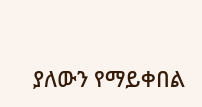ያለውን የማይቀበል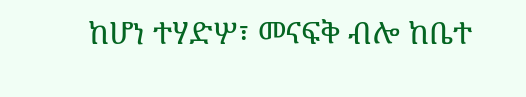ከሆነ ተሃድሦ፣ መናፍቅ ብሎ ከቤተ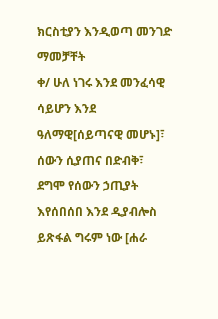ክርስቲያን እንዲወጣ መንገድ ማመቻቸት
ቀ/ ሁለ ነገሩ እንደ መንፈሳዊ ሳይሆን እንደ ዓለማዊ[ሰይጣናዊ መሆኑ]፣ ሰውን ሲያጠና በድብቅ፣ ደግሞ የሰውን ኃጢያት እየሰበሰበ እንደ ዲያብሎስ ይጽፋል ግሩም ነው [ሐራ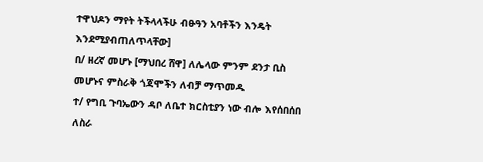ተዋህዶን ማየት ትችላላችሁ ብፁዓን አባቶችን እንዴት እንደሚያብጠለጥላቸው]
በ/ ዘረኛ መሆኑ [ማህበረ ሸዋ] ለሌላው ምንም ደንታ ቢስ መሆኑና ምስራቅ ጎጃሞችን ለብቻ ማጥመዱ
ተ/ የግቢ ጉባኤውን ዳቦ ለቤተ ክርስቲያን ነው ብሎ እየሰበሰበ ለስራ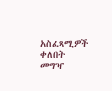አስፈጻሚዎች ቀለበት መግዣ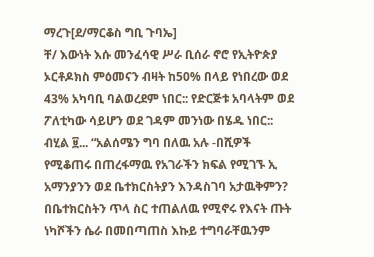ማረጉ[ደ/ማርቆስ ግቢ ጉባኤ]
ቸ/ እውነት እሱ መንፈሳዊ ሥራ ቢሰራ ኖሮ የኢትዮጵያ ኦርቶዶክስ ምዕመናን ብዛት ከ50% በላይ የነበረው ወደ 43% አካባቢ ባልወረደም ነበር:: የድርጅቱ አባላትም ወደ ፖለቲካው ሳይሆን ወደ ገዳም መንነው በሄዱ ነበር::
ብሂል ፱... “አልሰሜን ግባ በለዉ አሉ -በሺዎች የሚቆጠሩ በጠረፋማዉ የአገራችን ክፍል የሚገኙ ኢ አማንያንን ወደ ቤተክርስትያን እንዳስገባ አታዉቅምን? በቤተክርስትን ጥላ ስር ተጠልለዉ የሚኖሩ የእናት ጡት ነካሾችን ሴራ በመበጣጠስ እኩይ ተግባራቸዉንም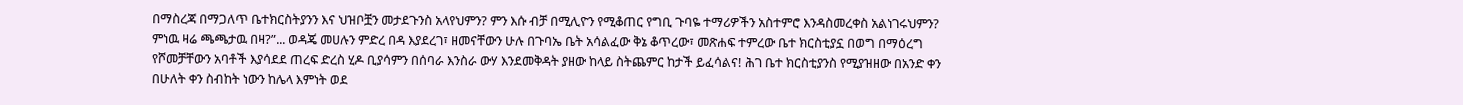በማስረጃ በማጋለጥ ቤተክርስትያንን እና ህዝቦቿን መታደጉንስ አላየህምን? ምን እሱ ብቻ በሚሊዮን የሚቆጠር የግቢ ጉባዬ ተማሪዎችን አስተምሮ እንዳስመረቀስ አልነገሩህምን? ምነዉ ዛሬ ጫጫታዉ በዛ?”... ወዳጄ መሀሉን ምድረ በዳ እያደረገ፣ ዘመናቸውን ሁሉ በጉባኤ ቤት አሳልፈው ቅኔ ቆጥረው፣ መጽሐፍ ተምረው ቤተ ክርስቲያኗ በወግ በማዕረግ የሾመቻቸውን አባቶች እያሳደደ ጠረፍ ድረስ ሂዶ ቢያሳምን በሰባራ እንስራ ውሃ እንደመቅዳት ያዘው ከላይ ስትጨምር ከታች ይፈሳልና! ሕገ ቤተ ክርስቲያንስ የሚያዝዘው በአንድ ቀን በሁለት ቀን ስብከት ነውን ከሌላ እምነት ወደ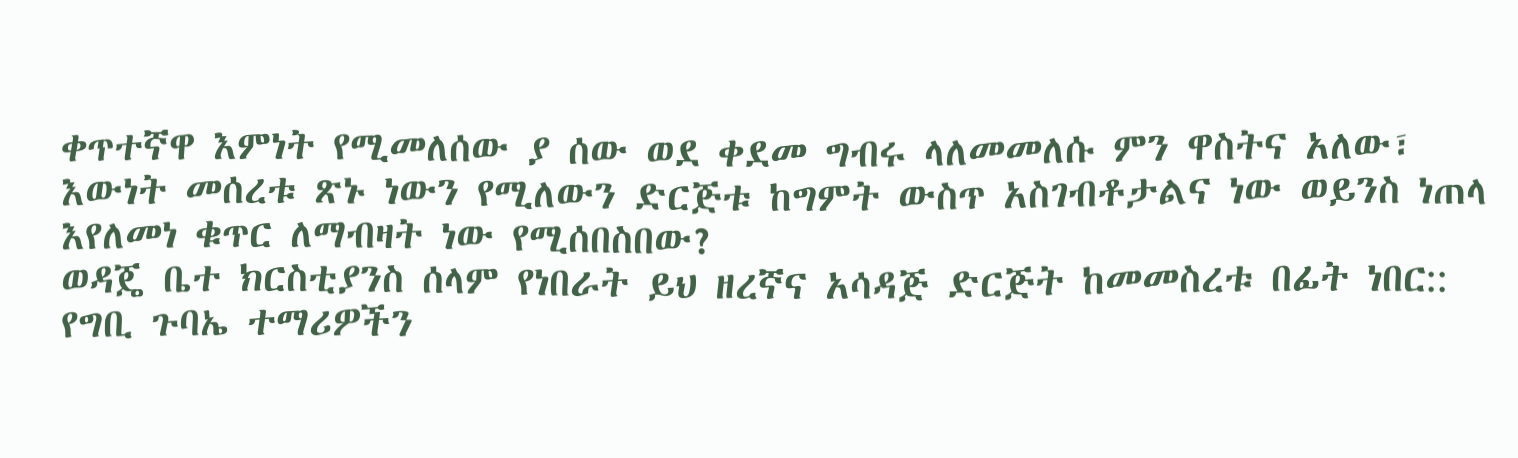ቀጥተኛዋ እምነት የሚመለሰው ያ ሰው ወደ ቀደመ ግብሩ ላለመመለሱ ምን ዋስትና አለው፣ እውነት መሰረቱ ጽኑ ነውን የሚለውን ድርጅቱ ከግምት ውስጥ አስገብቶታልና ነው ወይንስ ነጠላ እየለመነ ቁጥር ለማብዛት ነው የሚሰበስበው?
ወዳጄ ቤተ ክርስቲያንስ ሰላም የነበራት ይህ ዘረኛና አሳዳጅ ድርጅት ከመመስረቱ በፊት ነበር:: የግቢ ጉባኤ ተማሪዎችን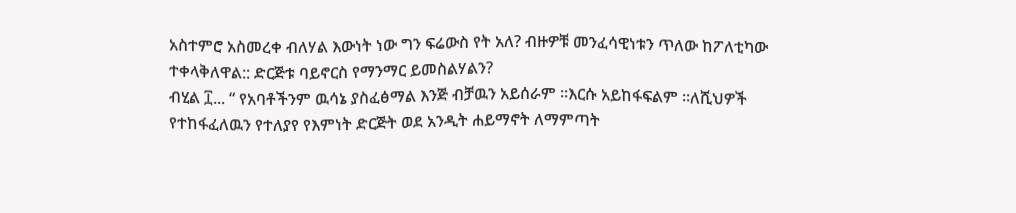አስተምሮ አስመረቀ ብለሃል እውነት ነው ግን ፍሬውስ የት አለ? ብዙዎቹ መንፈሳዊነቱን ጥለው ከፖለቲካው ተቀላቅለዋል:: ድርጅቱ ባይኖርስ የማንማር ይመስልሃልን?
ብሂል ፲... “ የአባቶችንም ዉሳኔ ያስፈፅማል እንጅ ብቻዉን አይሰራም ።እርሱ አይከፋፍልም ።ለሺህዎች የተከፋፈለዉን የተለያየ የእምነት ድርጅት ወደ አንዲት ሐይማኖት ለማምጣት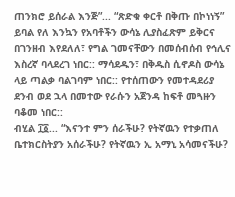ጠንክሮ ይሰራል እንጅ”... “ጽድቁ ቀርቶ በቅጡ በኮነነኝ” ይባል የለ እንኳን የአባቶችን ውሳኔ ሊያስፈጽም ይቅርና በገንዘብ እየደለለ፣ የግል ገመናቸውን በመሰብሰብ የኅሊና እስረኛ ባላደረገ ነበር:: ማሳደዱን፣ በቅዱስ ሲኖዶስ ውሳኔ ላይ ጣልቃ ባልገባም ነበር:: የተሰጠውን የመተዳደሪያ ደንብ ወደ ኋላ በመተው የራሱን አጀንዳ ከፍቶ መጓዙን ባቆመ ነበር::
ብሂል ፲፩... “እናንተ ምን ሰራችሁ? የትኛዉን የተቃጠለ ቤተክርስትያን አሰራችሁ? የትኛዉን ኢ አማኒ አሳመናችሁ?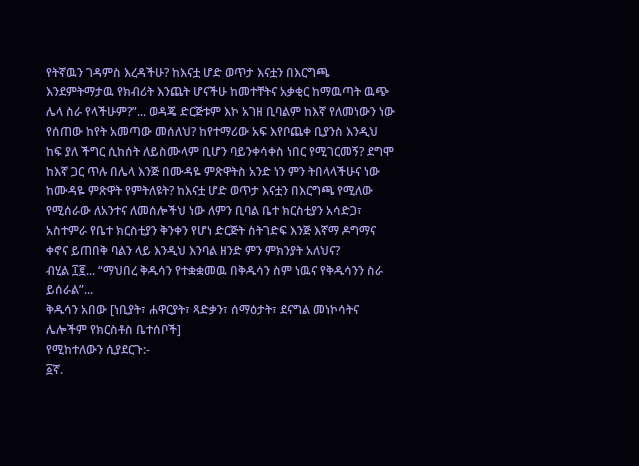የትኛዉን ገዳምስ እረዳችሁ? ከእናቷ ሆድ ወጥታ እናቷን በእርግጫ እንደምትማታዉ የክብሪት እንጨት ሆናችሁ ከመተቸትና አቃቂር ከማዉጣት ዉጭ ሌላ ስራ የላችሁም?”... ወዳጄ ድርጅቱም እኮ አገዘ ቢባልም ከእኛ የለመነውን ነው የሰጠው ከየት አመጣው መሰለህ? ከየተማሪው አፍ እየቦጨቀ ቢያንስ እንዲህ ከፍ ያለ ችግር ሲከሰት ለይስሙላም ቢሆን ባይንቀሳቀስ ነበር የሚገርመኝ? ደግሞ ከእኛ ጋር ጥሉ በሌላ እንጅ በሙዳዬ ምጽዋትስ አንድ ነን ምን ትበላላችሁና ነው ከሙዳዬ ምጽዋት የምትለዩት? ከእናቷ ሆድ ወጥታ እናቷን በእርግጫ የሚለው የሚሰራው ለአንተና ለመሰሎችህ ነው ለምን ቢባል ቤተ ክርስቲያን አሳድጋ፣ አስተምራ የቤተ ክርስቲያን ቅንቀን የሆነ ድርጅት ስትገድፍ እንጅ እኛማ ዶግማና ቀኖና ይጠበቅ ባልን ላይ እንዲህ እንባል ዘንድ ምን ምክንያት አለህና?
ብሂል ፲፪... “ማህበረ ቅዱሳን የተቋቋመዉ በቅዱሳን ስም ነዉና የቅዱሳንን ስራ ይሰራል”...
ቅዱሳን አበው [ነቢያት፣ ሐዋርያት፣ ጻድቃን፣ ሰማዕታት፣ ደናግል መነኮሳትና ሌሎችም የክርስቶስ ቤተሰቦች]
የሚከተለውን ሲያደርጉ:-
፩ኛ.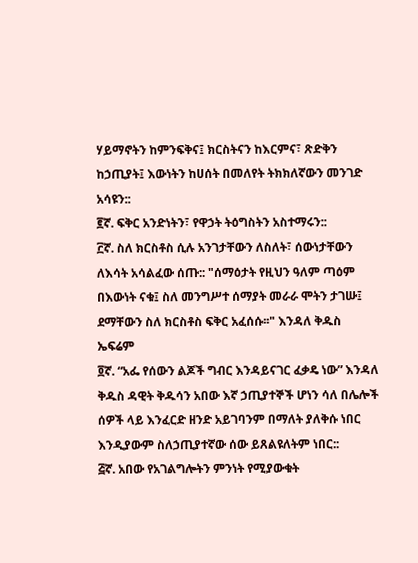ሃይማኖትን ከምንፍቅና፤ ክርስትናን ከእርምና፣ ጽድቅን ከኃጢያት፤ እውነትን ከሀሰት በመለየት ትክክለኛውን መንገድ አሳዩን::
፪ኛ. ፍቅር አንድነትን፣ የዋኃት ትዕግስትን አስተማሩን::
፫ኛ. ስለ ክርስቶስ ሲሉ አንገታቸውን ለስለት፣ ሰውነታቸውን ለእሳት አሳልፈው ሰጡ:: "ሰማዕታት የዚህን ዓለም ጣዕም በእውነት ናቁ፤ ስለ መንግሥተ ሰማያት መራራ ሞትን ታገሡ፤ ደማቸውን ስለ ክርስቶስ ፍቅር አፈሰሱ፡፡" እንዳለ ቅዱስ ኤፍሬም
፬ኛ. “አፌ የሰውን ልጆች ግብር እንዳይናገር ፈቃዴ ነው” እንዳለ ቅዱስ ዳዊት ቅዱሳን አበው እኛ ኃጢያተኞች ሆነን ሳለ በሌሎች ሰዎች ላይ እንፈርድ ዘንድ አይገባንም በማለት ያለቅሱ ነበር እንዲያውም ስለኃጢያተኛው ሰው ይጸልዩለትም ነበር::
፭ኛ. አበው የአገልግሎትን ምንነት የሚያውቁት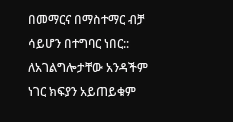በመማርና በማስተማር ብቻ ሳይሆን በተግባር ነበር:: ለአገልግሎታቸው አንዳችም ነገር ክፍያን አይጠይቁም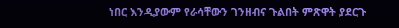ነበር እንዲያውም የራሳቸውን ገንዘብና ጉልበት ምጽዋት ያደርጉ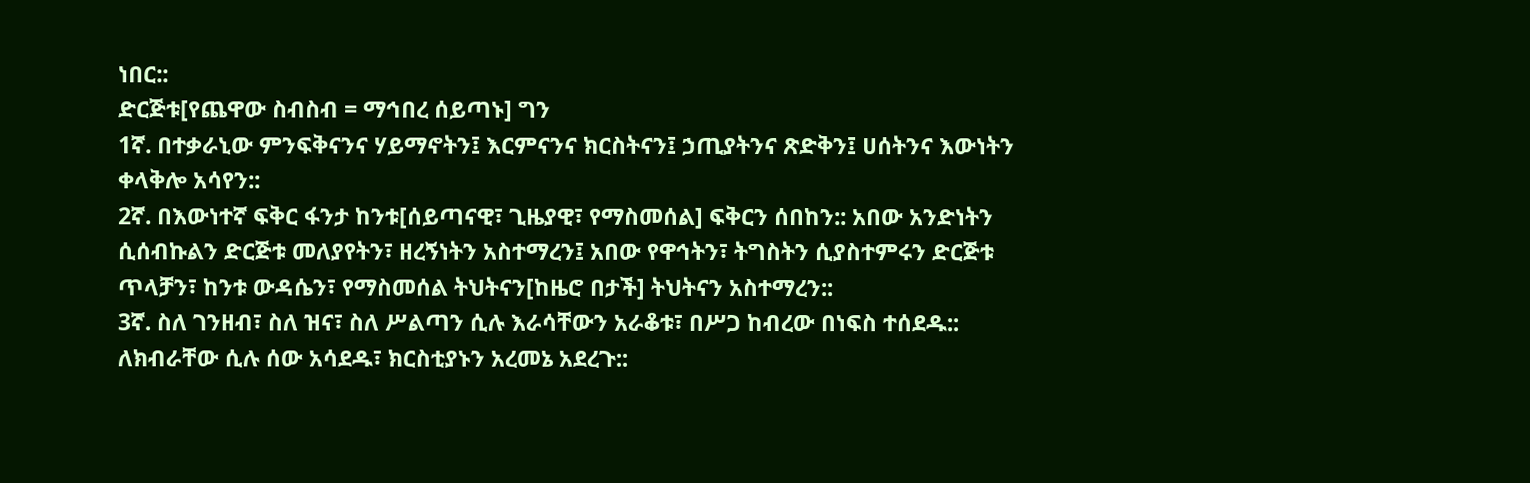ነበር::
ድርጅቱ[የጨዋው ስብስብ = ማኅበረ ሰይጣኑ] ግን
1ኛ. በተቃራኒው ምንፍቅናንና ሃይማኖትን፤ እርምናንና ክርስትናን፤ ኃጢያትንና ጽድቅን፤ ሀሰትንና እውነትን ቀላቅሎ አሳየን::
2ኛ. በእውነተኛ ፍቅር ፋንታ ከንቱ[ሰይጣናዊ፣ ጊዜያዊ፣ የማስመሰል] ፍቅርን ሰበከን:: አበው አንድነትን ሲሰብኩልን ድርጅቱ መለያየትን፣ ዘረኝነትን አስተማረን፤ አበው የዋኅትን፣ ትግስትን ሲያስተምሩን ድርጅቱ ጥላቻን፣ ከንቱ ውዳሴን፣ የማስመሰል ትህትናን[ከዜሮ በታች] ትህትናን አስተማረን::
3ኛ. ስለ ገንዘብ፣ ስለ ዝና፣ ስለ ሥልጣን ሲሉ እራሳቸውን አራቆቱ፣ በሥጋ ከብረው በነፍስ ተሰደዱ:: ለክብራቸው ሲሉ ሰው አሳደዱ፣ ክርስቲያኑን አረመኔ አደረጉ::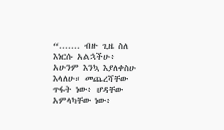“....... ብዙ ጊዜ ስለ እነርሱ አልኋችሁ፥ አሁንም እንኳ እያለቀስሁ እላለሁ። መጨረሻቸው ጥፋት ነው፥ ሆዳቸው አምላካቸው ነው፥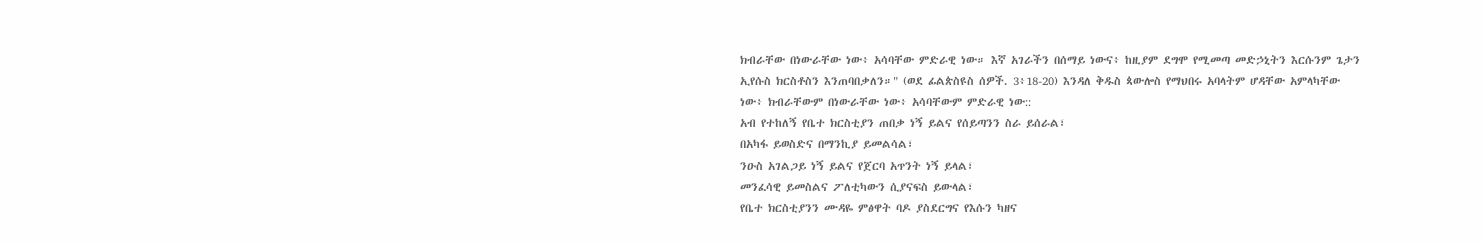ክብራቸው በነውራቸው ነው፥ አሳባቸው ምድራዊ ነው። እኛ አገራችን በሰማይ ነውና፥ ከዚያም ደግሞ የሚመጣ መድኃኒትን እርሱንም ጌታን ኢየሱስ ክርስቶስን እንጠባበቃለን።" (ወደ ፊልጵስዩስ ሰዎች. 3፥18-20) እንዳለ ቅዱስ ጳውሎስ የማህበሩ አባላትም ሆዳቸው አምላካቸው ነው፥ ክብራቸውም በነውራቸው ነው፥ አሳባቸውም ምድራዊ ነው::
አብ የተከለኝ የቤተ ክርስቲያን ጠበቃ ነኝ ይልና የሰይጣንን ስራ ይሰራል፣
በአካፋ ይወስድና በማንኪያ ይመልሳል፣
ንዑስ አገልጋይ ነኝ ይልና የጀርባ አጥንት ነኝ ይላል፣
መንፈሳዊ ይመስልና ፖለቲካውን ሲያናፍስ ይውላል፣
የቤተ ክርስቲያንን ሙዳዬ ምፅዋት ባዶ ያስደርግና የእሱን ካዘና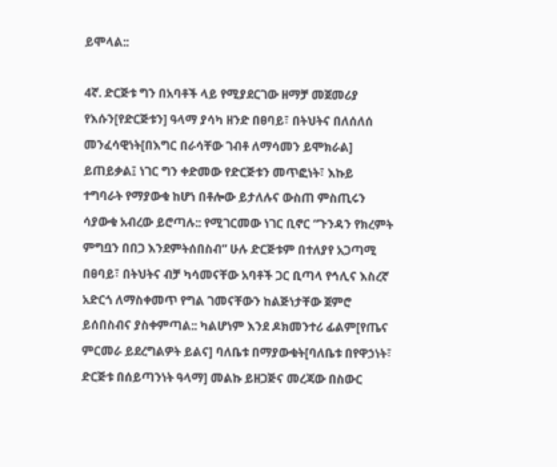ይሞላል::

4ኛ. ድርጅቱ ግን በአባቶች ላይ የሚያደርገው ዘማቻ መጀመሪያ የእሱን[የድርጅቱን] ዓላማ ያሳካ ዘንድ በፀባይ፣ በትህትና በለሰለሰ መንፈሳዊነት[በእግር በራሳቸው ገብቶ ለማሳመን ይሞክራል] ይጠይቃል፤ ነገር ግን ቀድመው የድርጅቱን መጥፎነት፣ እኩይ ተግባራት የማያውቁ ከሆነ በቶሎው ይታለሉና ውስጠ ምስጢሩን ሳያውቁ አብረው ይሮጣሉ:: የሚገርመው ነገር ቢኖር “ጉንዳን የክረምት ምግቧን በበጋ እንደምትሰበስብ” ሁሉ ድርጅቱም በተለያየ አጋጣሚ በፀባይ፣ በትህትና ብቻ ካሳመናቸው አባቶች ጋር ቢጣላ የኅሊና እስረኛ አድርጎ ለማስቀመጥ የግል ገመናቸውን ከልጅነታቸው ጀምሮ ይሰበስብና ያስቀምጣል:: ካልሆነም እንደ ዶክመንተሪ ፊልም[የጤና ምርመራ ይደረግልዎት ይልና] ባለቤቱ በማያውቁት[ባለቤቱ በየዋኃነት፣ ድርጅቱ በሰይጣንነት ዓላማ] መልኩ ይዘጋጅና መረጃው በስውር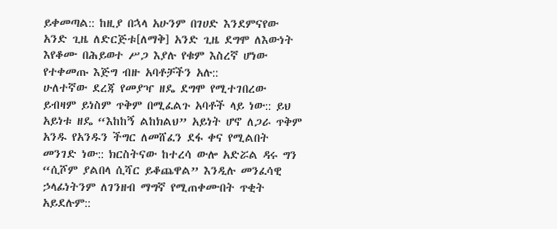ይቀመጣል:: ከዚያ በኋላ አሁንም በገሀድ እንደምናየው አንድ ጊዜ ለድርጅቱ[ለማቅ] አንድ ጊዜ ደግሞ ለእውነት እየቆሙ በሕይወተ ሥጋ እያሉ የቁም እስረኛ ሆነው የተቀመጡ እጅግ ብዙ አባቶቻችን አሉ::
ሁለተኛው ደረጃ የመያዣ ዘዴ ደግሞ የሚተገበረው ይብዛም ይነስም ጥቅም በሚፈልጉ አባቶች ላይ ነው:: ይህ አይነቱ ዘዴ “እከከኝ ልከክልህ” አይነት ሆኖ ለጋራ ጥቅም አንዱ የአንዱን ችግር ለመሸፈን ደፋ ቀና የሚልበት መንገድ ነው:: ክርስትናው ከተረሳ ውሎ አድሯል ዳሩ ግን “ሲሾም ያልበላ ሲሻር ይቆጨዋል” እንዲሉ መንፈሳዊ ኃላፊነትንም ለገንዘብ ማግኛ የሚጠቀሙበት ጥቂት አይደሉም::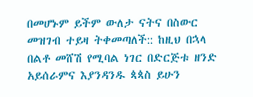በመሆኑም ይችም ውለታ ናትና በስውር መዝገብ ተይዛ ትቀመጣለች:: ከዚህ በኋላ በልቶ መሸሽ የሚባል ነገር በድርጅቱ ዘንድ አይሰራምና እያንዳንዱ ጳጳስ ይሁን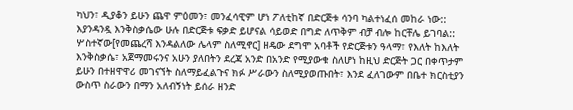ካህን፣ ዲያቆን ይሁን ጨዋ ምዕመን፣ መንፈሳዊም ሆነ ፖለቲከኛ በድርጅቱ ሳንባ ካልተነፈሰ መከራ ነው:: እያንዳንዷ እንቅስቃሴው ሁሉ በድርጅቱ ፍቃድ ይሆናል ሳይወድ በግድ ለጥቅም ብቻ ብሎ ከርቸሌ ይገባል::
ሦስተኛው[የመጨረሻ እንዳልለው ሌላም ስለሚኖር] ዘዴው ደግሞ አባቶች የድርጅቱን ዓላማ፣ የእለት ከእለት እንቅስቃሴ፣ አጀማመሩንና አሁን ያለበትን ደረጃ አንድ በአንድ የሚያውቁ ስለሆነ ከዚህ ድርጅት ጋር በቀጥታም ይሁን በተዘዋዋሪ መገናኘት ስለማይፈልጉና ክፉ ሥራውን ስለሚያወጡበት፣ እንደ ፈለገውም በቤተ ክርስቲያን ውስጥ ስራውን በማን አለብኝነት ይሰራ ዘንድ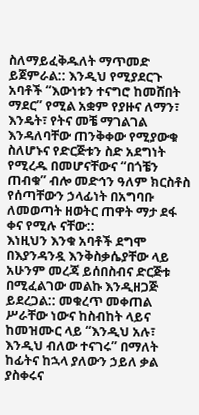ስለማይፈቅዱለት ማጥመድ ይጀምራል:: እንዲህ የሚያደርጉ አባቶች “እውነቱን ተናግሮ ከመሸበት ማደር” የሚል አቋም የያዙና ለማን፣ እንዴት፣ የትና መቼ ማገልገል እንዳለባቸው ጠንቅቀው የሚያውቁ ስለሆኑና የድርጅቱን ስድ አደግነት የሚረዱ በመሆናቸውና “በጎቼን ጠብቁ” ብሎ መድኅን ዓለም ክርስቶስ የሰጣቸውን ኃላፊነት በአግባቡ ለመወጣት ዘወትር ጠዋት ማታ ደፋ ቀና የሚሉ ናቸው::
እነዚህን እንቁ አባቶች ደግሞ በእያንዳንዷ እንቅስቃሴያቸው ላይ አሁንም መረጃ ይሰበስብና ድርጅቱ በሚፈልገው መልኩ እንዲዘጋጅ ይደረጋል:: መቁረጥ መቀጠል ሥራቸው ነውና ከስብከት ላይና ከመዝሙር ላይ “እንዲህ አሉ፣ እንዲህ ብለው ተናገሩ” በማለት ከፊትና ከኋላ ያለውን ኃይለ ቃል ያስቀሩና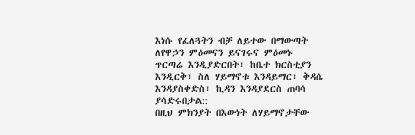እነሱ የፈለጓትን ብቻ ለይተው በማውጣት ለየዋኃን ምዕመናን ይናገሩና ምዕመኑ ጥርጣሬ እንዲያድርበት፣ ከቤተ ክርስቲያን እንዲርቅ፣ ስለ ሃይማኖቱ እንዳይማር፣ ቅዳሴ እንዳያስቀድስ፣ ኪዳን እንዳያደርስ ጠባሳ ያሳድሩበታል::
በዚህ ምክንያት በእውነት ለሃይማኖታቸው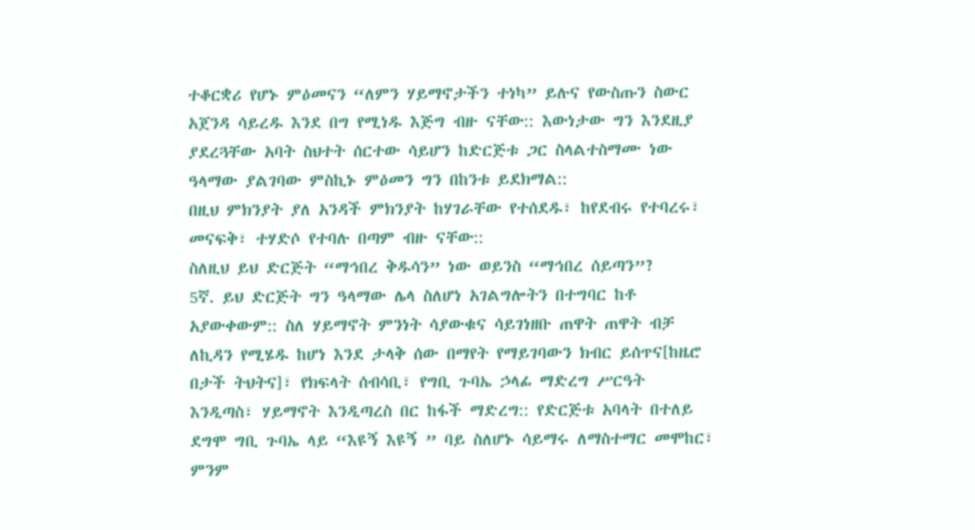ተቆርቋሪ የሆኑ ምዕመናን “ለምን ሃይማኖታችን ተነካ” ይሉና የውስጡን ስውር አጀንዳ ሳይረዱ እንደ በግ የሚነዱ እጅግ ብዙ ናቸው:: እውነታው ግን እንደዚያ ያደረጓቸው አባት ስህተት ሰርተው ሳይሆን ከድርጅቱ ጋር ስላልተስማሙ ነው ዓላማው ያልገባው ምስኪኑ ምዕመን ግን በከንቱ ይደክማል::
በዚህ ምክንያት ያለ አንዳች ምክንያት ከሃገራቸው የተሰደዱ፣ ከየደብሩ የተባረሩ፣ መናፍቅ፣ ተሃድሶ የተባሉ በጣም ብዙ ናቸው::
ስለዚህ ይህ ድርጅት “ማኅበረ ቅዱሳን” ነው ወይንስ “ማኅበረ ሰይጣን”?
5ኛ. ይህ ድርጅት ግን ዓላማው ሌላ ስለሆነ አገልግሎትን በተግባር ከቶ አያውቀውም:: ስለ ሃይማኖት ምንነት ሳያውቁና ሳይገነዘቡ ጠዋት ጠዋት ብቻ ለኪዳን የሚሄዱ ከሆነ እንደ ታላቅ ሰው በማየት የማይገባውን ክብር ይሰጥና[ከዜሮ በታች ትህትና]፣ የክፍላት ሰብሳቢ፣ የግቢ ጉባኤ ኃላፊ ማድረግ ሥርዓት እንዲጣስ፣ ሃይማኖት እንዲጣረስ በር ከፋች ማድረግ:: የድርጅቱ አባላት በተለይ ደግሞ ግቢ ጉባኤ ላይ “እዩኝ እዩኝ ” ባይ ስለሆኑ ሳይማሩ ለማስተማር መሞከር፣ ምንም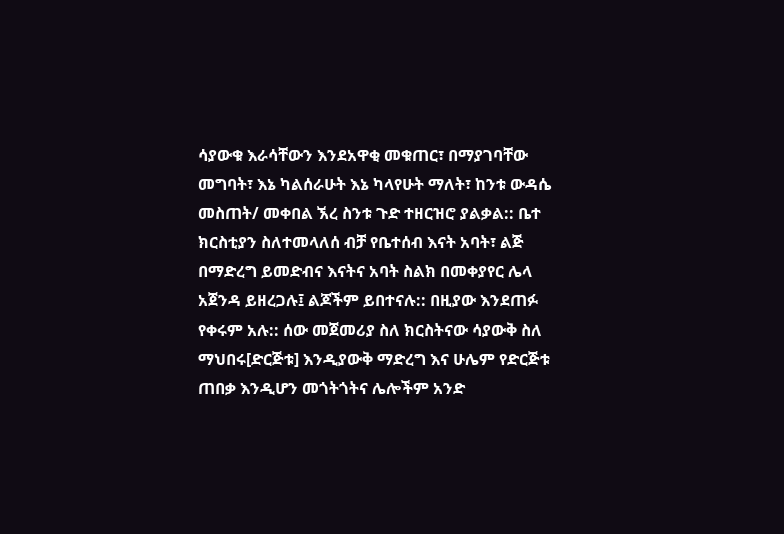ሳያውቁ እራሳቸውን እንደአዋቂ መቁጠር፣ በማያገባቸው መግባት፣ እኔ ካልሰራሁት እኔ ካላየሁት ማለት፣ ከንቱ ውዳሴ መስጠት/ መቀበል ኧረ ስንቱ ጉድ ተዘርዝሮ ያልቃል:: ቤተ ክርስቲያን ስለተመላለሰ ብቻ የቤተሰብ እናት አባት፣ ልጅ በማድረግ ይመድብና እናትና አባት ስልክ በመቀያየር ሌላ አጀንዳ ይዘረጋሉ፤ ልጆችም ይበተናሉ:: በዚያው እንደጠፉ የቀሩም አሉ:: ሰው መጀመሪያ ስለ ክርስትናው ሳያውቅ ስለ ማህበሩ[ድርጅቱ] እንዲያውቅ ማድረግ እና ሁሌም የድርጅቱ ጠበቃ እንዲሆን መጎትጎትና ሌሎችም አንድ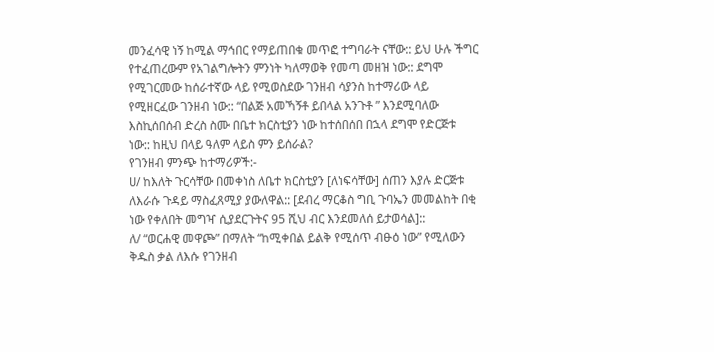መንፈሳዊ ነኝ ከሚል ማኅበር የማይጠበቁ መጥፎ ተግባራት ናቸው:: ይህ ሁሉ ችግር የተፈጠረውም የአገልግሎትን ምንነት ካለማወቅ የመጣ መዘዝ ነው:: ደግሞ የሚገርመው ከሰራተኛው ላይ የሚወስደው ገንዘብ ሳያንስ ከተማሪው ላይ የሚዘርፈው ገንዘብ ነው:: “በልጅ አመኻኝቶ ይበላል አንጉቶ ” እንደሚባለው እስኪሰበሰብ ድረስ ስሙ በቤተ ክርስቲያን ነው ከተሰበሰበ በኋላ ደግሞ የድርጅቱ ነው:: ከዚህ በላይ ዓለም ላይስ ምን ይሰራል?
የገንዘብ ምንጭ ከተማሪዎች:-
ሀ/ ከእለት ጉርሳቸው በመቀነስ ለቤተ ክርስቲያን [ለነፍሳቸው] ሰጠን እያሉ ድርጅቱ ለእራሱ ጉዳይ ማስፈጸሚያ ያውለዋል:: [ደብረ ማርቆስ ግቢ ጉባኤን መመልከት በቂ ነው የቀለበት መግዣ ሲያደርጉትና 95 ሺህ ብር እንደመለሰ ይታወሳል]::
ለ/ “ወርሐዊ መዋጮ” በማለት “ከሚቀበል ይልቅ የሚሰጥ ብፁዕ ነው” የሚለውን ቅዱስ ቃል ለእሱ የገንዘብ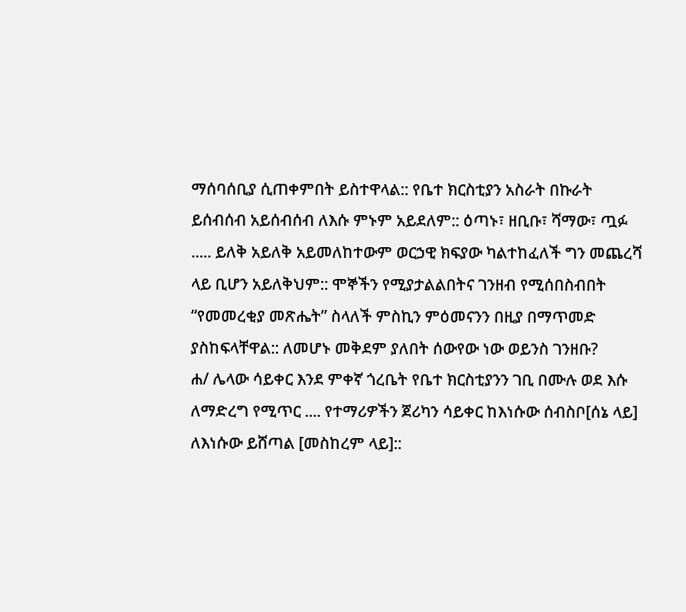ማሰባሰቢያ ሲጠቀምበት ይስተዋላል:: የቤተ ክርስቲያን አስራት በኩራት ይሰብሰብ አይሰብሰብ ለእሱ ምኑም አይደለም:: ዕጣኑ፣ ዘቢቡ፣ ሻማው፣ ጧፉ ..... ይለቅ አይለቅ አይመለከተውም ወርኃዊ ክፍያው ካልተከፈለች ግን መጨረሻ ላይ ቢሆን አይለቅህም:: ሞኞችን የሚያታልልበትና ገንዘብ የሚሰበስብበት “የመመረቂያ መጽሔት” ስላለች ምስኪን ምዕመናንን በዚያ በማጥመድ ያስከፍላቸዋል:: ለመሆኑ መቅደም ያለበት ሰውየው ነው ወይንስ ገንዘቡ?
ሐ/ ሌላው ሳይቀር እንደ ምቀኛ ጎረቤት የቤተ ክርስቲያንን ገቢ በሙሉ ወደ እሱ ለማድረግ የሚጥር .... የተማሪዎችን ጀሪካን ሳይቀር ከእነሱው ሰብስቦ[ሰኔ ላይ] ለእነሱው ይሸጣል [መስከረም ላይ]::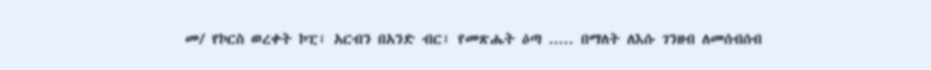መ/ የኮርስ ወረቀት ኮፒ፣ አርብን በአንድ ብር፣ የመጽሔት ዕጣ ..... በማለት ለእሱ ገንዘብ ለመሰብሰብ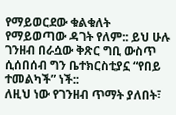የማይወርደው ቁልቁለት የማይወጣው ዳገት የለም:: ይህ ሁሉ ገንዘብ በራሷው ቅጽር ግቢ ውስጥ ሲሰበሰብ ግን ቤተክርስቲያኗ “የበይ ተመልካች” ነች::
ለዚህ ነው የገንዘብ ጥማት ያለበት፣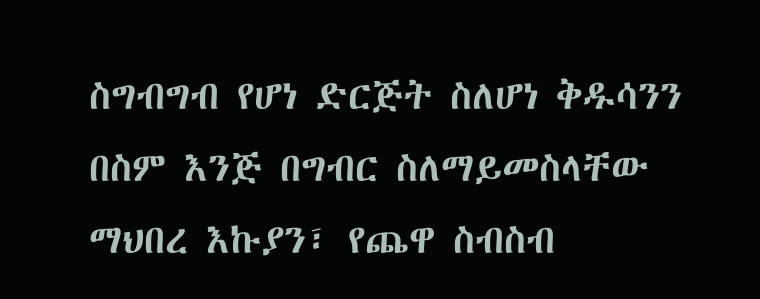ስግብግብ የሆነ ድርጅት ስለሆነ ቅዱሳንን በስም እንጅ በግብር ስለማይመስላቸው ማህበረ እኩያን፣ የጨዋ ስብስብ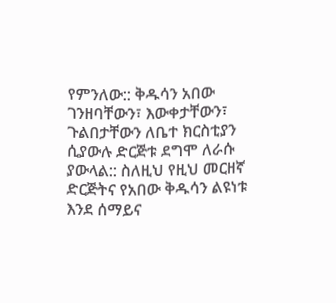የምንለው:: ቅዱሳን አበው ገንዘባቸውን፣ እውቀታቸውን፣ ጉልበታቸውን ለቤተ ክርስቲያን ሲያውሉ ድርጅቱ ደግሞ ለራሱ ያውላል:: ስለዚህ የዚህ መርዘኛ ድርጅትና የአበው ቅዱሳን ልዩነቱ እንደ ሰማይና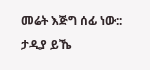መሬት እጅግ ሰፊ ነው::
ታዲያ ይኼ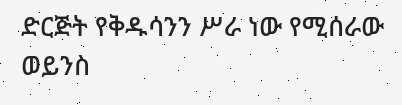ድርጅት የቅዱሳንን ሥራ ነው የሚሰራው ወይንስ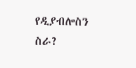የዲያብሎስን ስራ?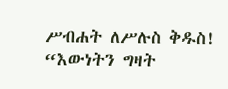ሥብሐት ለሥሉስ ቅዱስ!
“እውነትን ግዛት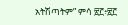አትሽጣትም” ምሳ ፳፫፥፳፫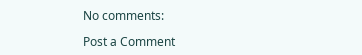No comments:

Post a Comment